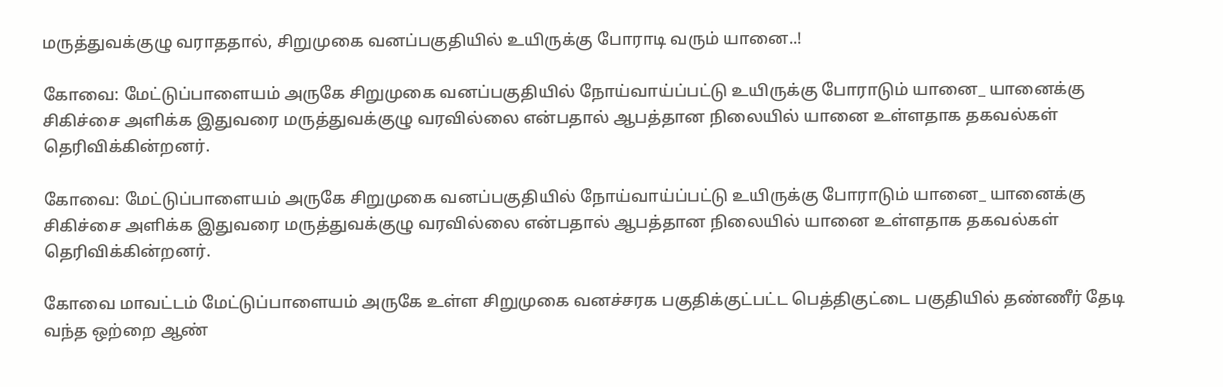மருத்துவக்குழு வராததால், சிறுமுகை வனப்பகுதியில் உயிருக்கு போராடி வரும் யானை..!

கோவை: மேட்டுப்பாளையம் அருகே சிறுமுகை வனப்பகுதியில் நோய்வாய்ப்பட்டு உயிருக்கு போராடும் யானை_ யானைக்கு சிகிச்சை அளிக்க இதுவரை மருத்துவக்குழு வரவில்லை என்பதால் ஆபத்தான நிலையில் யானை உள்ளதாக தகவல்கள் தெரிவிக்கின்றனர்.

கோவை: மேட்டுப்பாளையம் அருகே சிறுமுகை வனப்பகுதியில் நோய்வாய்ப்பட்டு உயிருக்கு போராடும் யானை_ யானைக்கு சிகிச்சை அளிக்க இதுவரை மருத்துவக்குழு வரவில்லை என்பதால் ஆபத்தான நிலையில் யானை உள்ளதாக தகவல்கள் தெரிவிக்கின்றனர்.

கோவை மாவட்டம் மேட்டுப்பாளையம் அருகே உள்ள சிறுமுகை வனச்சரக பகுதிக்குட்பட்ட பெத்திகுட்டை பகுதியில் தண்ணீர் தேடி வந்த ஒற்றை ஆண்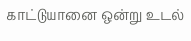காட்டுயானை ஒன்று உடல்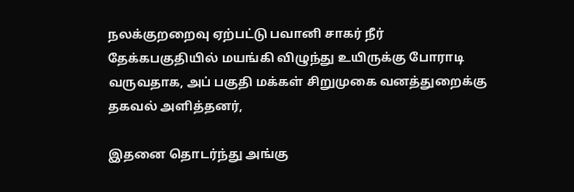நலக்குறறைவு ஏற்பட்டு பவானி சாகர் நீர் தேக்கபகுதியில் மயங்கி விழுந்து உயிருக்கு போராடி வருவதாக, அப் பகுதி மக்கள் சிறுமுகை வனத்துறைக்கு தகவல் அளித்தனர்,

இதனை தொடர்ந்து அங்கு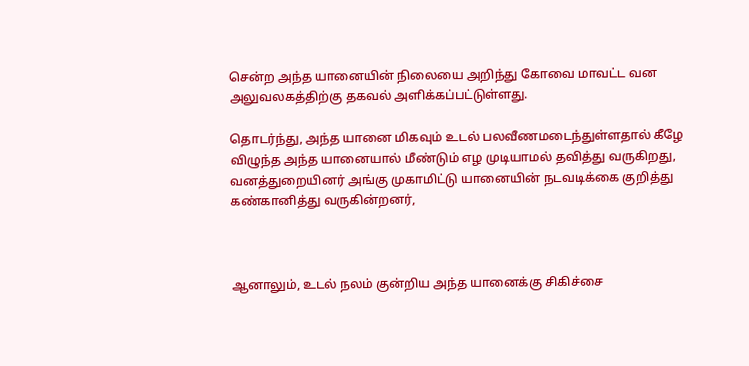சென்ற அந்த யானையின் நிலையை அறிந்து கோவை மாவட்ட வன அலுவலகத்திற்கு தகவல் அளிக்கப்பட்டுள்ளது.

தொடர்ந்து, அந்த யானை மிகவும் உடல் பலவீணமடைந்துள்ளதால் கீழே விழுந்த அந்த யானையால் மீண்டும் எழ முடியாமல் தவித்து வருகிறது, வனத்துறையினர் அங்கு முகாமிட்டு யானையின் நடவடிக்கை குறித்து கண்கானித்து வருகின்றனர்,



ஆனாலும், உடல் நலம் குன்றிய அந்த யானைக்கு சிகிச்சை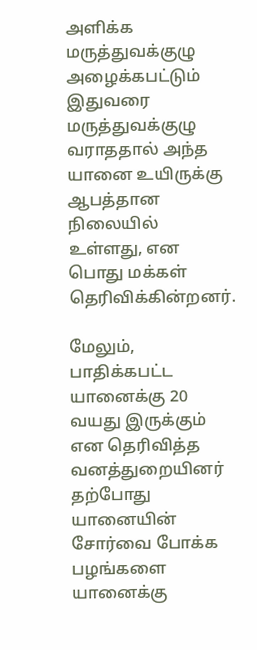அளிக்க மருத்துவக்குழு அழைக்கபட்டும் இதுவரை மருத்துவக்குழு வராததால் அந்த யானை உயிருக்கு ஆபத்தான நிலையில் உள்ளது, என பொது மக்கள் தெரிவிக்கின்றனர்.

மேலும், பாதிக்கபட்ட யானைக்கு 20 வயது இருக்கும் என தெரிவித்த வனத்துறையினர் தற்போது யானையின் சோர்வை போக்க பழங்களை யானைக்கு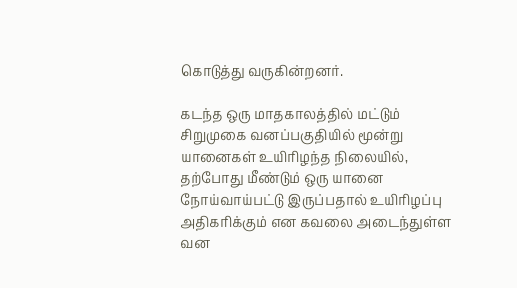கொடுத்து வருகின்றனர்.

கடந்த ஒரு மாதகாலத்தில் மட்டும் சிறுமுகை வனப்பகுதியில் மூன்று யானைகள் உயிரிழந்த நிலையில், தற்போது மீண்டும் ஒரு யானை நோய்வாய்பட்டு இருப்பதால் உயிரிழப்பு அதிகரிக்கும் என கவலை அடைந்துள்ள வன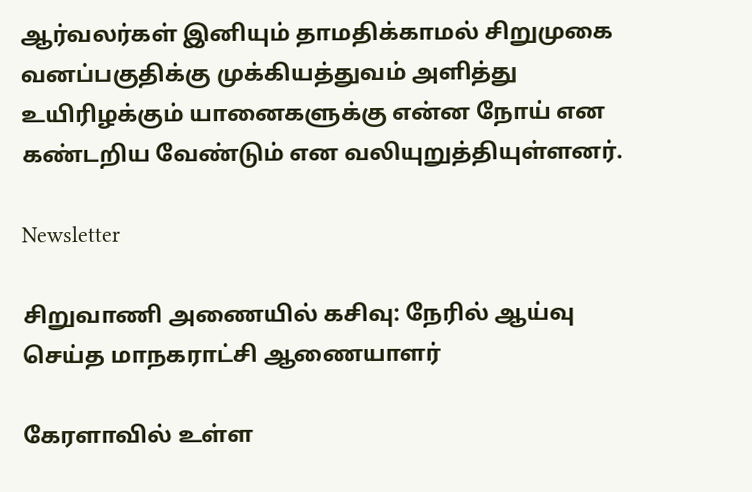ஆர்வலர்கள் இனியும் தாமதிக்காமல் சிறுமுகை வனப்பகுதிக்கு முக்கியத்துவம் அளித்து உயிரிழக்கும் யானைகளுக்கு என்ன நோய் என கண்டறிய வேண்டும் என வலியுறுத்தியுள்ளனர்.

Newsletter

சிறுவாணி அணையில் கசிவு: நேரில் ஆய்வு செய்த மாநகராட்சி ஆணையாளர்

கேரளாவில் உள்ள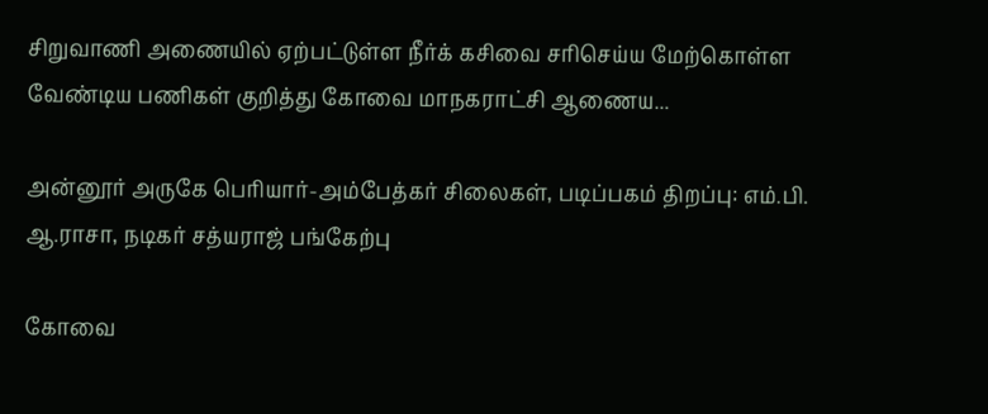சிறுவாணி அணையில் ஏற்பட்டுள்ள நீர்க் கசிவை சரிசெய்ய மேற்கொள்ள வேண்டிய பணிகள் குறித்து கோவை மாநகராட்சி ஆணைய...

அன்னூர் அருகே பெரியார்-அம்பேத்கர் சிலைகள், படிப்பகம் திறப்பு: எம்.பி. ஆ.ராசா, நடிகர் சத்யராஜ் பங்கேற்பு

கோவை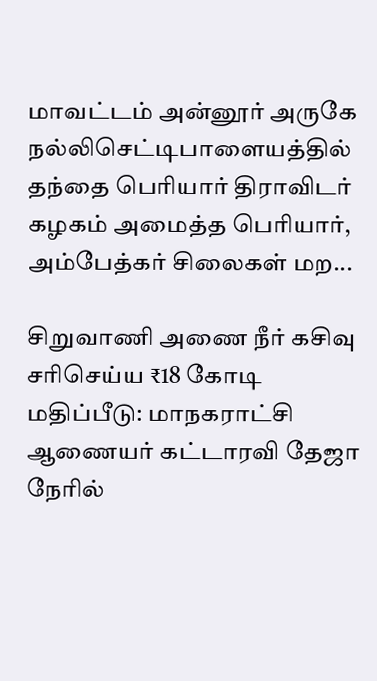மாவட்டம் அன்னூர் அருகே நல்லிசெட்டிபாளையத்தில் தந்தை பெரியார் திராவிடர் கழகம் அமைத்த பெரியார், அம்பேத்கர் சிலைகள் மற...

சிறுவாணி அணை நீர் கசிவு சரிசெய்ய ₹18 கோடி மதிப்பீடு: மாநகராட்சி ஆணையர் கட்டாரவி தேஜா நேரில்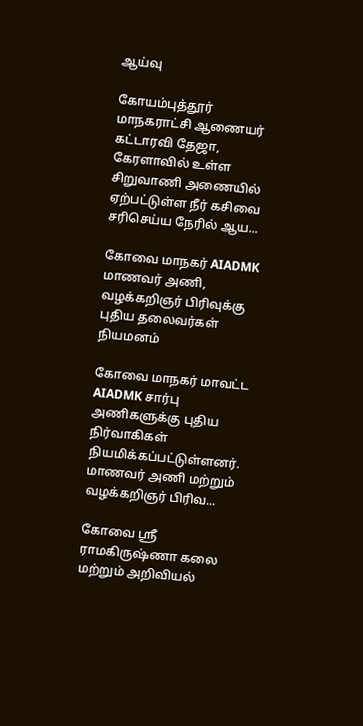ஆய்வு

கோயம்புத்தூர் மாநகராட்சி ஆணையர் கட்டாரவி தேஜா, கேரளாவில் உள்ள சிறுவாணி அணையில் ஏற்பட்டுள்ள நீர் கசிவை சரிசெய்ய நேரில் ஆய...

கோவை மாநகர் AIADMK மாணவர் அணி, வழக்கறிஞர் பிரிவுக்கு புதிய தலைவர்கள் நியமனம்

கோவை மாநகர் மாவட்ட AIADMK சார்பு அணிகளுக்கு புதிய நிர்வாகிகள் நியமிக்கப்பட்டுள்ளனர். மாணவர் அணி மற்றும் வழக்கறிஞர் பிரிவ...

கோவை ஸ்ரீ ராமகிருஷ்ணா கலை மற்றும் அறிவியல்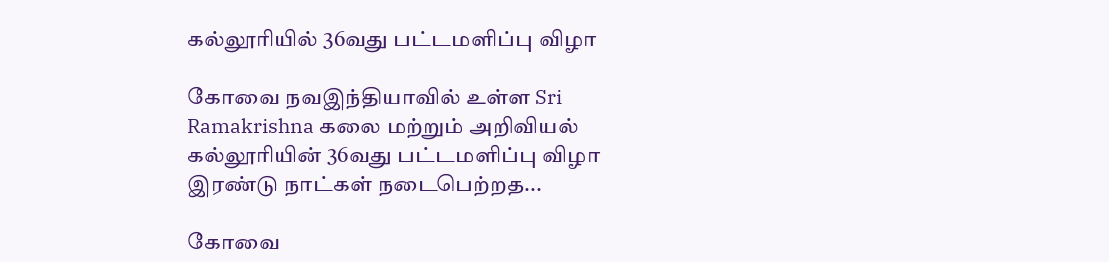கல்லூரியில் 36வது பட்டமளிப்பு விழா

கோவை நவஇந்தியாவில் உள்ள Sri Ramakrishna கலை மற்றும் அறிவியல் கல்லூரியின் 36வது பட்டமளிப்பு விழா இரண்டு நாட்கள் நடைபெற்றத...

கோவை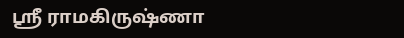ஸ்ரீ ராமகிருஷ்ணா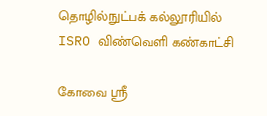தொழில்நுட்பக் கல்லூரியில் ISRO விண்வெளி கண்காட்சி

கோவை ஸ்ரீ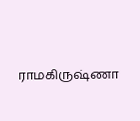ராமகிருஷ்ணா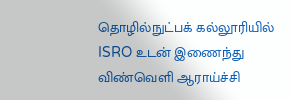தொழில்நுட்பக் கல்லூரியில் ISRO உடன் இணைந்து விண்வெளி ஆராய்ச்சி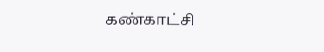கண்காட்சி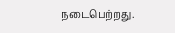நடைபெற்றது.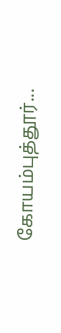கோயம்புத்தூர்...